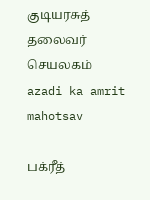குடியரசுத் தலைவர் செயலகம்
azadi ka amrit mahotsav

பக்ரீத்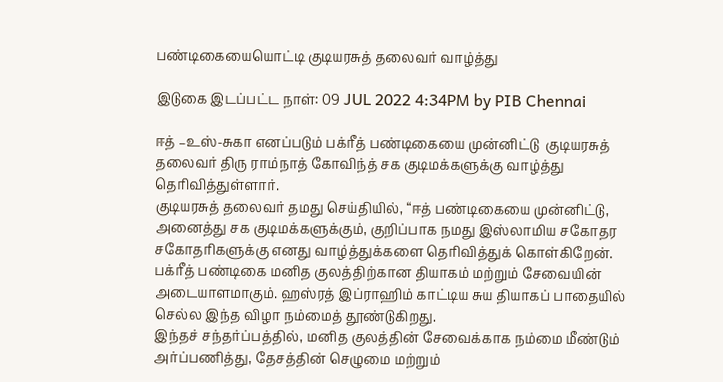பண்டிகையையொட்டி குடியரசுத் தலைவர் வாழ்த்து

இடுகை இடப்பட்ட நாள்: 09 JUL 2022 4:34PM by PIB Chennai

ஈத் –உஸ்-சுகா எனப்படும் பக்ரீத் பண்டிகையை முன்னிட்டு  குடியரசுத் தலைவர் திரு ராம்நாத் கோவிந்த் சக குடிமக்களுக்கு வாழ்த்து தெரிவித்துள்ளார்.
குடியரசுத் தலைவர் தமது செய்தியில், “ஈத் பண்டிகையை முன்னிட்டு, அனைத்து சக குடிமக்களுக்கும், குறிப்பாக நமது இஸ்லாமிய சகோதர சகோதரிகளுக்கு எனது வாழ்த்துக்களை தெரிவித்துக் கொள்கிறேன்.
பக்ரீத் பண்டிகை மனித குலத்திற்கான தியாகம் மற்றும் சேவையின் அடையாளமாகும். ஹஸ்ரத் இப்ராஹிம் காட்டிய சுய தியாகப் பாதையில் செல்ல இந்த விழா நம்மைத் தூண்டுகிறது.
இந்தச் சந்தர்ப்பத்தில், மனித குலத்தின் சேவைக்காக நம்மை மீண்டும் அர்ப்பணித்து, தேசத்தின் செழுமை மற்றும்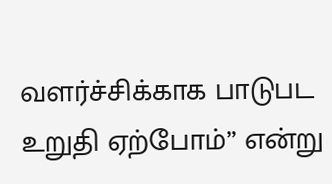வளர்ச்சிக்காக பாடுபட உறுதி ஏற்போம்” என்று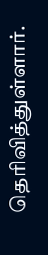தெரிவித்துள்ளார்.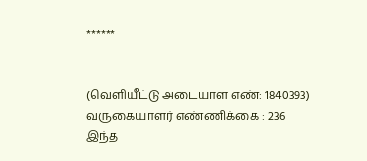******


(வெளியீட்டு அடையாள எண்: 1840393) வருகையாளர் எண்ணிக்கை : 236
இந்த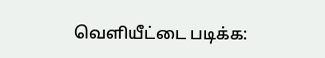வெளியீட்டை படிக்க: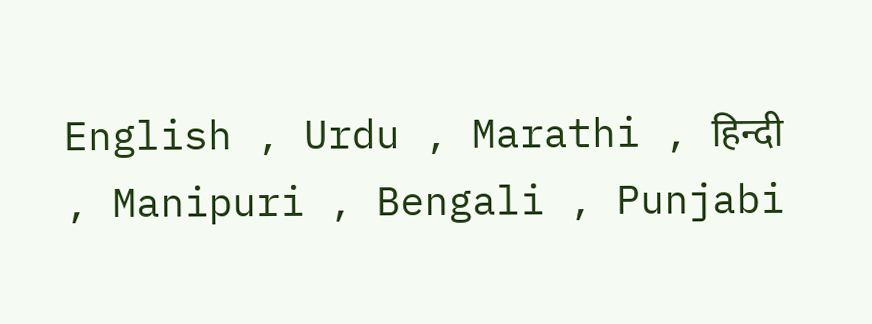English , Urdu , Marathi , हिन्दी , Manipuri , Bengali , Punjabi